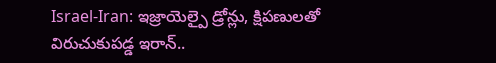Israel-Iran: ఇజ్రాయెల్పై డ్రోన్లు, క్షిపణులతో విరుచుకుపడ్డ ఇరాన్..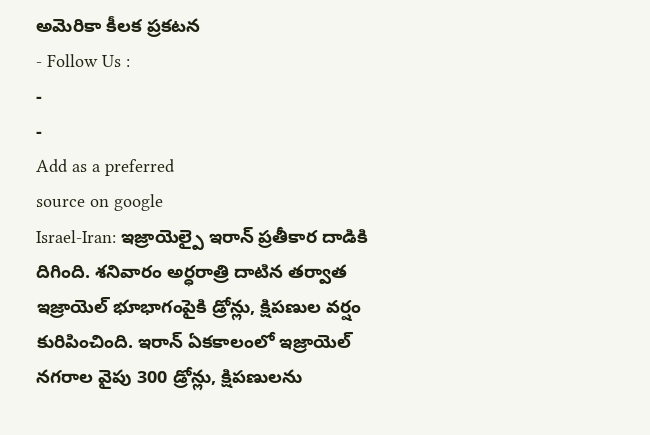అమెరికా కీలక ప్రకటన
- Follow Us :
-
-
Add as a preferred
source on google
Israel-Iran: ఇజ్రాయెల్పై ఇరాన్ ప్రతీకార దాడికి దిగింది. శనివారం అర్ధరాత్రి దాటిన తర్వాత ఇజ్రాయెల్ భూభాగంపైకి డ్రోన్లు, క్షిపణుల వర్షం కురిపించింది. ఇరాన్ ఏకకాలంలో ఇజ్రాయెల్ నగరాల వైపు 300 డ్రోన్లు, క్షిపణులను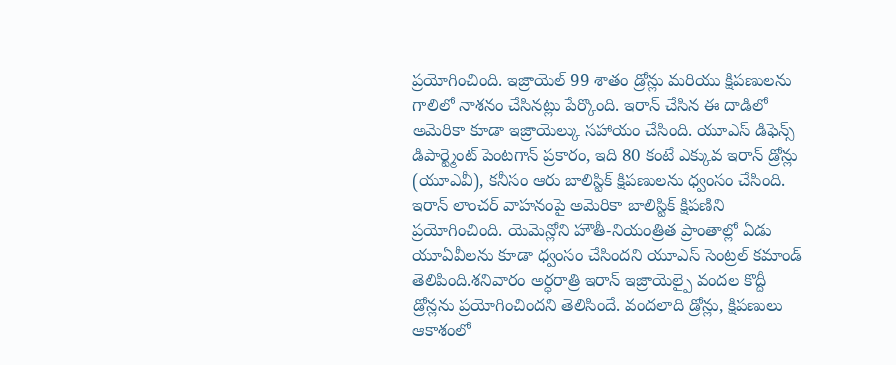ప్రయోగించింది. ఇజ్రాయెల్ 99 శాతం డ్రోన్లు మరియు క్షిపణులను గాలిలో నాశనం చేసినట్లు పేర్కొంది. ఇరాన్ చేసిన ఈ దాడిలో అమెరికా కూడా ఇజ్రాయెల్కు సహాయం చేసింది. యూఎస్ డిఫెన్స్ డిపార్ట్మెంట్ పెంటగాన్ ప్రకారం, ఇది 80 కంటే ఎక్కువ ఇరాన్ డ్రోన్లు (యూఎవీ), కనీసం ఆరు బాలిస్టిక్ క్షిపణులను ధ్వంసం చేసింది. ఇరాన్ లాంచర్ వాహనంపై అమెరికా బాలిస్టిక్ క్షిపణిని ప్రయోగించింది. యెమెన్లోని హౌతీ-నియంత్రిత ప్రాంతాల్లో ఏడు యూఏవీలను కూడా ధ్వంసం చేసిందని యూఎస్ సెంట్రల్ కమాండ్ తెలిపింది.శనివారం అర్ధరాత్రి ఇరాన్ ఇజ్రాయెల్పై వందల కొద్దీ డ్రోన్లను ప్రయోగించిందని తెలిసిందే. వందలాది డ్రోన్లు, క్షిపణులు ఆకాశంలో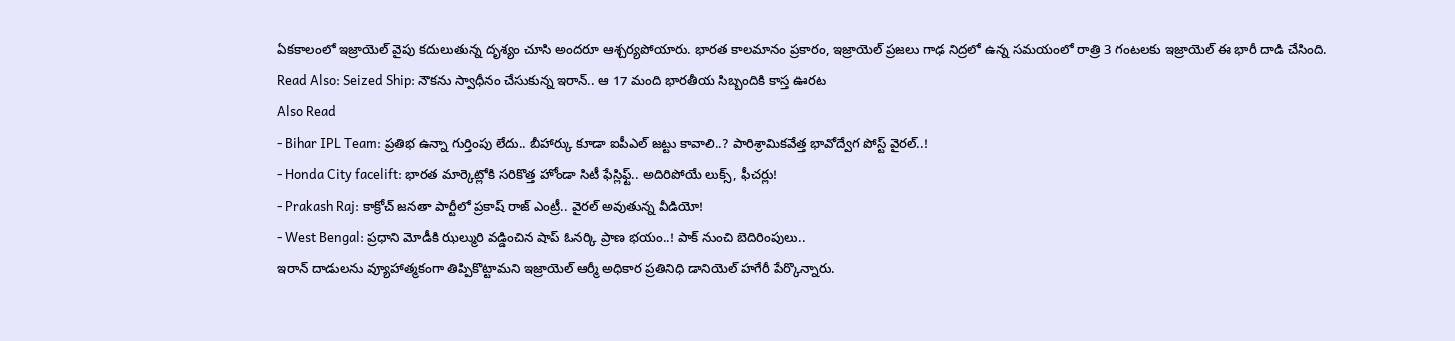ఏకకాలంలో ఇజ్రాయెల్ వైపు కదులుతున్న దృశ్యం చూసి అందరూ ఆశ్చర్యపోయారు. భారత కాలమానం ప్రకారం, ఇజ్రాయెల్ ప్రజలు గాఢ నిద్రలో ఉన్న సమయంలో రాత్రి 3 గంటలకు ఇజ్రాయెల్ ఈ భారీ దాడి చేసింది.
Read Also: Seized Ship: నౌకను స్వాధీనం చేసుకున్న ఇరాన్.. ఆ 17 మంది భారతీయ సిబ్బందికి కాస్త ఊరట
Also Read
- Bihar IPL Team: ప్రతిభ ఉన్నా గుర్తింపు లేదు.. బీహార్కు కూడా ఐపీఎల్ జట్టు కావాలి..? పారిశ్రామికవేత్త భావోద్వేగ పోస్ట్ వైరల్..!
- Honda City facelift: భారత మార్కెట్లోకి సరికొత్త హోండా సిటీ ఫేస్లిఫ్ట్.. అదిరిపోయే లుక్స్, ఫీచర్లు!
- Prakash Raj: కాక్రోచ్ జనతా పార్టీలో ప్రకాష్ రాజ్ ఎంట్రీ.. వైరల్ అవుతున్న వీడియో!
- West Bengal: ప్రధాని మోడీకి ఝల్మురి వడ్డించిన షాప్ ఓనర్కి ప్రాణ భయం..! పాక్ నుంచి బెదిరింపులు..
ఇరాన్ దాడులను వ్యూహాత్మకంగా తిప్పికొట్టామని ఇజ్రాయెల్ ఆర్మీ అధికార ప్రతినిధి డానియెల్ హగేరీ పేర్కొన్నారు.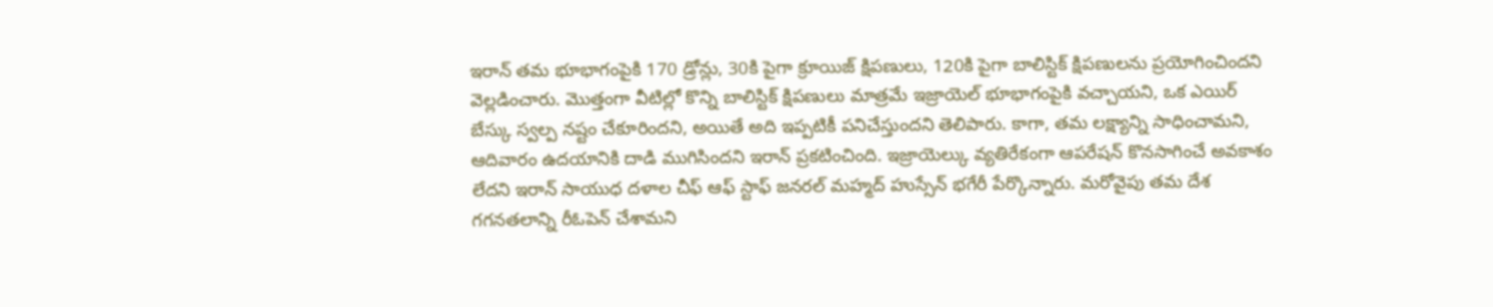ఇరాన్ తమ భూభాగంపైకి 170 డ్రోన్లు, 30కి పైగా క్రూయిజ్ క్షిపణులు, 120కి పైగా బాలిస్టిక్ క్షిపణులను ప్రయోగించిందని వెల్లడించారు. మొత్తంగా వీటిల్లో కొన్ని బాలిస్టిక్ క్షిపణులు మాత్రమే ఇజ్రాయెల్ భూభాగంపైకి వచ్చాయని, ఒక ఎయిర్ బేస్కు స్వల్ప నష్టం చేకూరిందని, అయితే అది ఇప్పటికీ పనిచేస్తుందని తెలిపారు. కాగా, తమ లక్ష్యాన్ని సాధించామని, ఆదివారం ఉదయానికి దాడి ముగిసిందని ఇరాన్ ప్రకటించింది. ఇజ్రాయెల్కు వ్యతిరేకంగా ఆపరేషన్ కొనసాగించే అవకాశం లేదని ఇరాన్ సాయుధ దళాల చీఫ్ ఆఫ్ స్టాఫ్ జనరల్ మహ్మద్ హుస్సేన్ భగేరీ పేర్కొన్నారు. మరోవైపు తమ దేశ గగనతలాన్ని రీఓపెన్ చేశామని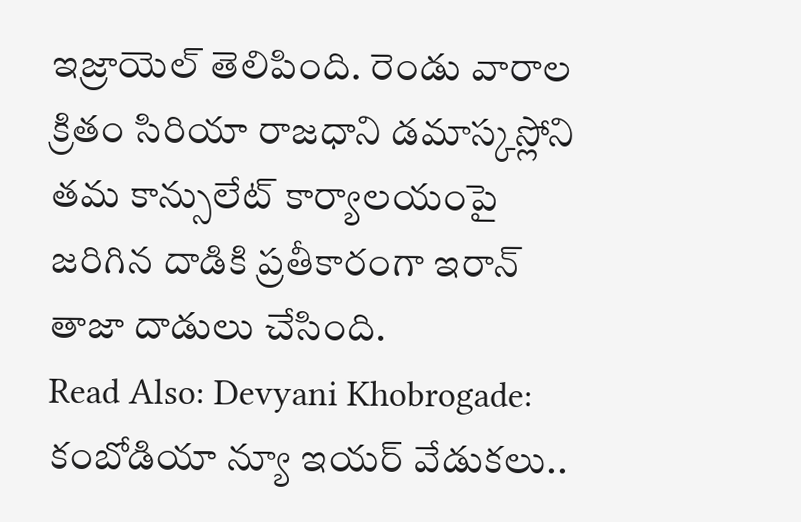ఇజ్రాయెల్ తెలిపింది. రెండు వారాల క్రితం సిరియా రాజధాని డమాస్కస్లోని తమ కాన్సులేట్ కార్యాలయంపై జరిగిన దాడికి ప్రతీకారంగా ఇరాన్ తాజా దాడులు చేసింది.
Read Also: Devyani Khobrogade: కంబోడియా న్యూ ఇయర్ వేడుకలు..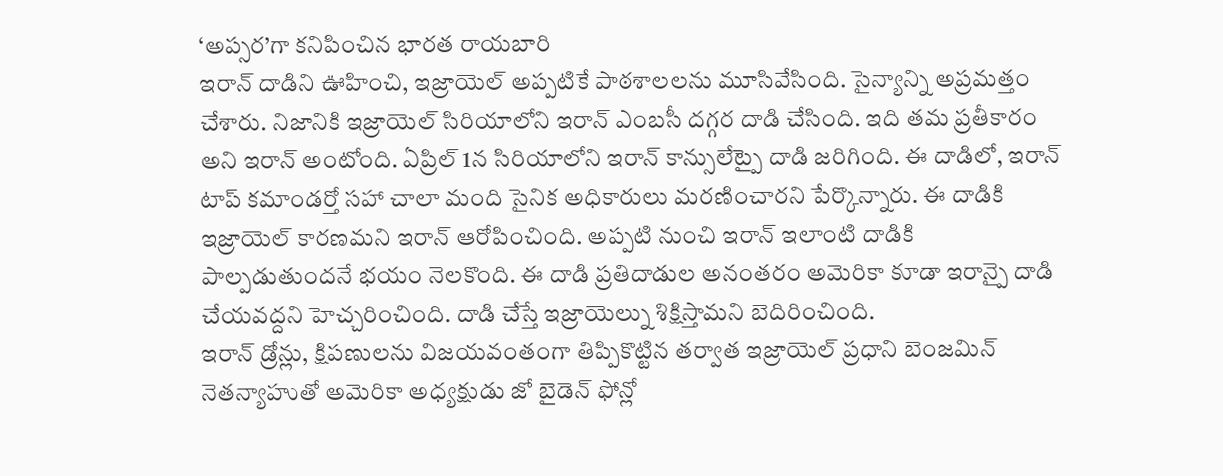‘అప్సర’గా కనిపించిన భారత రాయబారి
ఇరాన్ దాడిని ఊహించి, ఇజ్రాయెల్ అప్పటికే పాఠశాలలను మూసివేసింది. సైన్యాన్ని అప్రమత్తం చేశారు. నిజానికి ఇజ్రాయెల్ సిరియాలోని ఇరాన్ ఎంబసీ దగ్గర దాడి చేసింది. ఇది తమ ప్రతీకారం అని ఇరాన్ అంటోంది. ఏప్రిల్ 1న సిరియాలోని ఇరాన్ కాన్సులేట్పై దాడి జరిగింది. ఈ దాడిలో, ఇరాన్ టాప్ కమాండర్తో సహా చాలా మంది సైనిక అధికారులు మరణించారని పేర్కొన్నారు. ఈ దాడికి ఇజ్రాయెల్ కారణమని ఇరాన్ ఆరోపించింది. అప్పటి నుంచి ఇరాన్ ఇలాంటి దాడికి పాల్పడుతుందనే భయం నెలకొంది. ఈ దాడి ప్రతిదాడుల అనంతరం అమెరికా కూడా ఇరాన్పై దాడి చేయవద్దని హెచ్చరించింది. దాడి చేస్తే ఇజ్రాయెల్ను శిక్షిస్తామని బెదిరించింది.
ఇరాన్ డ్రోన్లు, క్షిపణులను విజయవంతంగా తిప్పికొట్టిన తర్వాత ఇజ్రాయెల్ ప్రధాని బెంజమిన్ నెతన్యాహుతో అమెరికా అధ్యక్షుడు జో బైడెన్ ఫోన్లో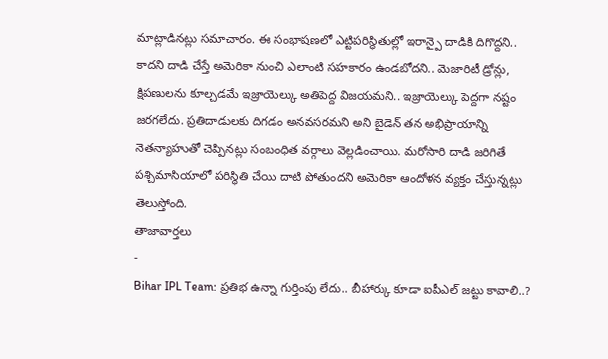మాట్లాడినట్లు సమాచారం. ఈ సంభాషణలో ఎట్టిపరిస్థితుల్లో ఇరాన్పై దాడికి దిగొద్దని.. కాదని దాడి చేస్తే అమెరికా నుంచి ఎలాంటి సహకారం ఉండబోదని.. మెజారిటీ డ్రోన్లు, క్షిపణులను కూల్చడమే ఇజ్రాయెల్కు అతిపెద్ద విజయమని.. ఇజ్రాయెల్కు పెద్దగా నష్టం జరగలేదు. ప్రతిదాడులకు దిగడం అనవసరమని అని బైడెన్ తన అభిప్రాయాన్ని నెతన్యాహుతో చెప్పినట్లు సంబంధిత వర్గాలు వెల్లడించాయి. మరోసారి దాడి జరిగితే పశ్చిమాసియాలో పరిస్థితి చేయి దాటి పోతుందని అమెరికా ఆందోళన వ్యక్తం చేస్తున్నట్లు తెలుస్తోంది.
తాజావార్తలు
-
Bihar IPL Team: ప్రతిభ ఉన్నా గుర్తింపు లేదు.. బీహార్కు కూడా ఐపీఎల్ జట్టు కావాలి..?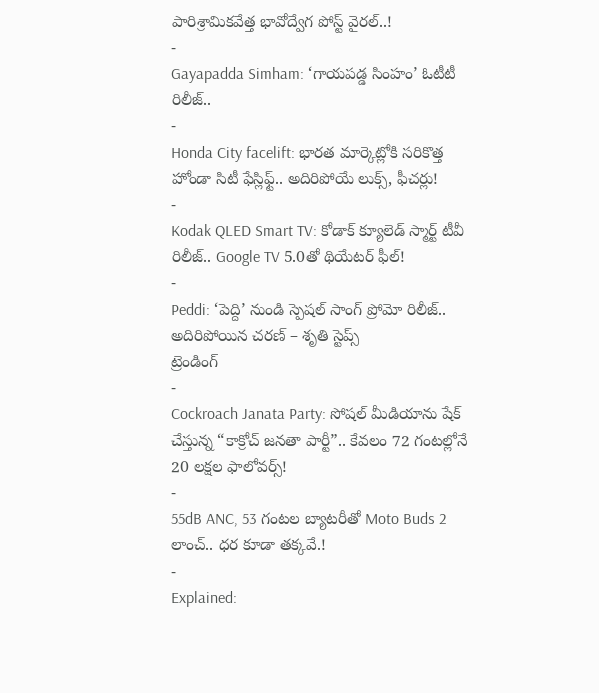పారిశ్రామికవేత్త భావోద్వేగ పోస్ట్ వైరల్..!
-
Gayapadda Simham: ‘గాయపడ్డ సింహం’ ఓటీటీ రిలీజ్..
-
Honda City facelift: భారత మార్కెట్లోకి సరికొత్త హోండా సిటీ ఫేస్లిఫ్ట్.. అదిరిపోయే లుక్స్, ఫీచర్లు!
-
Kodak QLED Smart TV: కోడాక్ క్యూలెడ్ స్మార్ట్ టీవీ రిలీజ్.. Google TV 5.0తో థియేటర్ ఫీల్!
-
Peddi: ‘పెద్ది’ నుండి స్పెషల్ సాంగ్ ప్రోమో రిలీజ్.. అదిరిపోయిన చరణ్ – శృతి స్టెప్స్
ట్రెండింగ్
-
Cockroach Janata Party: సోషల్ మీడియాను షేక్ చేస్తున్న “కాక్రోచ్ జనతా పార్టీ”.. కేవలం 72 గంటల్లోనే 20 లక్షల ఫాలోవర్స్!
-
55dB ANC, 53 గంటల బ్యాటరీతో Moto Buds 2 లాంచ్.. ధర కూడా తక్కవే.!
-
Explained: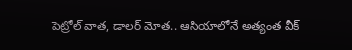పెట్రోల్ వాత, డాలర్ మోత.. ఆసియాలోనే అత్యంత వీక్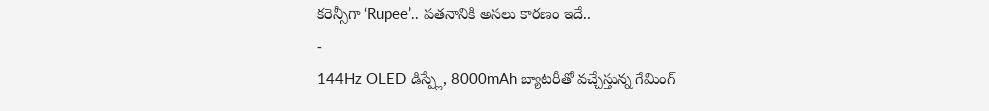కరెన్సీగా ‘Rupee’.. పతనానికి అసలు కారణం ఇదే..
-
144Hz OLED డిస్ప్లే, 8000mAh బ్యాటరీతో వచ్చేస్తున్న గేమింగ్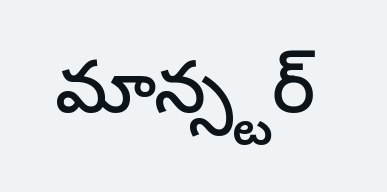మాన్స్టర్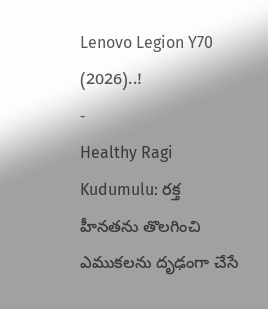Lenovo Legion Y70 (2026)..!
-
Healthy Ragi Kudumulu: రక్త హీనతను తొలగించి ఎముకలను దృఢంగా చేసే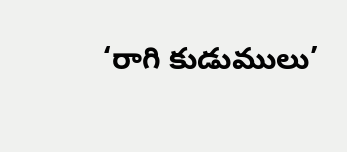‘రాగి కుడుములు’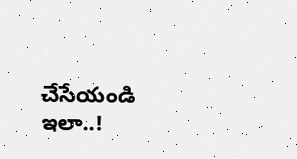చేసేయండి ఇలా..!